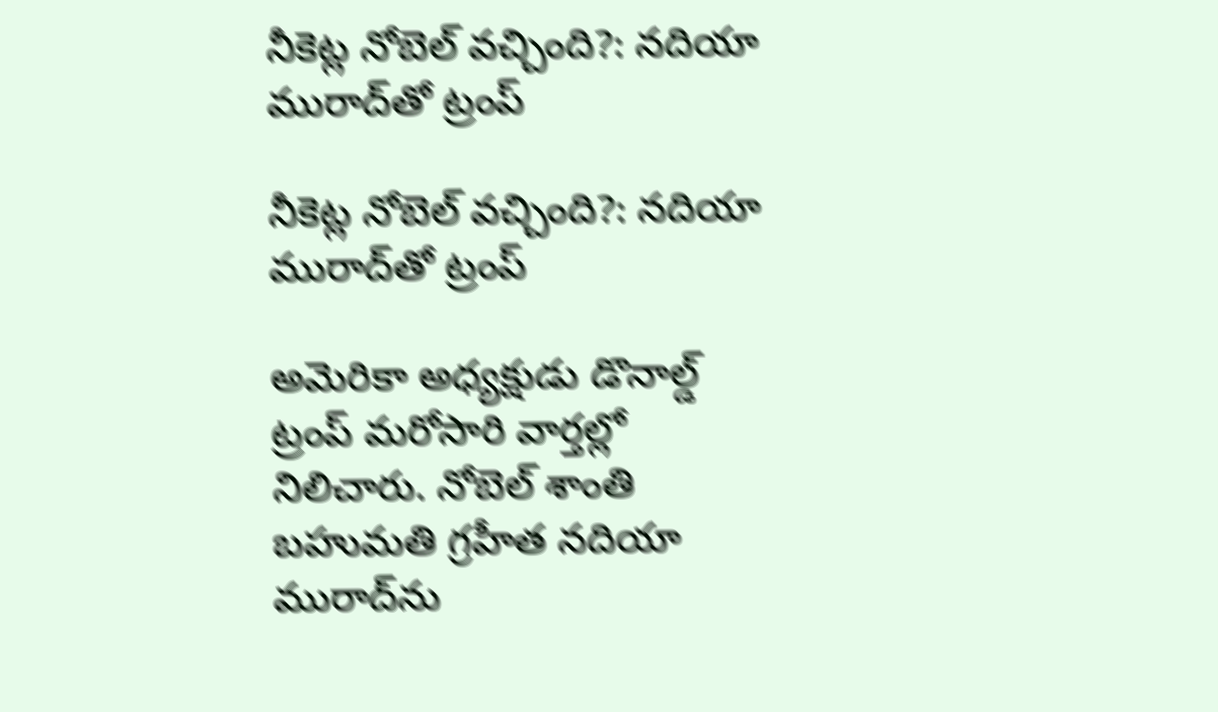నీకెట్ల నోబెల్‌‌‌‌‌‌‌‌‌‌‌‌‌‌‌‌ వచ్చింది?: నదియా మురాద్‌‌‌‌‌‌‌‌‌‌‌‌‌‌‌‌తో ట్రంప్‌‌‌‌‌‌‌‌‌‌‌‌‌‌‌‌

నీకెట్ల నోబెల్‌‌‌‌‌‌‌‌‌‌‌‌‌‌‌‌ వచ్చింది?: నదియా మురాద్‌‌‌‌‌‌‌‌‌‌‌‌‌‌‌‌తో ట్రంప్‌‌‌‌‌‌‌‌‌‌‌‌‌‌‌‌

అమెరికా అధ్యక్షుడు డొనాల్డ్‌‌‌‌‌‌‌‌‌‌‌‌‌‌‌‌ ట్రంప్‌‌‌‌‌‌‌‌‌‌‌‌‌‌‌‌ మరోసారి వార్తల్లో నిలిచారు. నోబెల్‌‌‌‌‌‌‌‌‌‌‌‌‌‌‌‌ శాంతి బహుమతి గ్రహీత నదియా మురాద్‌‌‌‌‌‌‌‌‌‌‌‌‌‌‌‌ను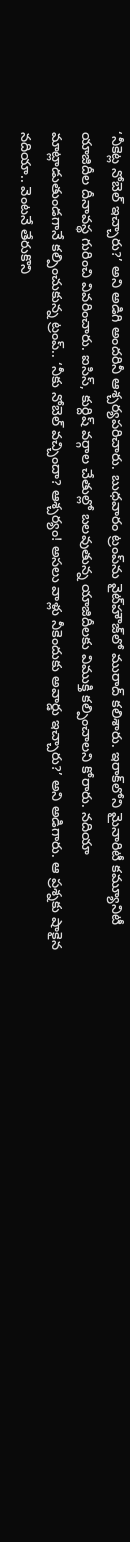‘నీకెట్ల నోబెల్‌‌‌‌‌‌‌‌‌‌‌‌‌‌‌‌ ఇచ్చారు?’ అని అడిగి అందరినీ ఆశ్చర్యపరిచారు. బుధవారం ట్రంప్‌‌‌‌‌‌‌‌‌‌‌‌‌‌‌‌ను వైట్‌‌‌‌‌‌‌‌‌‌‌‌‌‌‌‌హౌజ్‌‌‌‌‌‌‌‌‌‌‌‌‌‌‌‌లో మురాద్‌‌‌‌‌‌‌‌‌‌‌‌‌‌‌‌ కలిశారు. ఇరాక్‌‌‌‌‌‌‌‌‌‌‌‌‌‌‌‌లోని మైనారిటీ కమ్యూనిటీ యాజిదీల దీనావస్థ గురించి వివరించారు. ఐసిస్‌‌‌‌‌‌‌‌‌‌‌‌‌‌‌‌, కుర్దిష్‌‌‌‌‌‌‌‌‌‌‌‌‌‌‌‌ వర్గాల చేతుల్లో బలవుతున్న యాజిదీలకు విముక్తి కల్పించాలని కోరారు. నదియా మాట్లాడుతుండగానే కల్పించుకున్న ట్రంప్‌‌‌‌‌‌‌‌‌‌‌‌‌‌‌‌.. ‘నీకు నోబెల్‌‌‌‌‌‌‌‌‌‌‌‌‌‌‌‌ వచ్చిందా? ఆశ్చర్యం! అసలు వాళ్లు నీకెందుకు అవార్డు ఇచ్చారు?’ అని అడిగారు. ఆ ప్రశ్నకు షాకైన నదియా.. వెంటనే తేరుకొని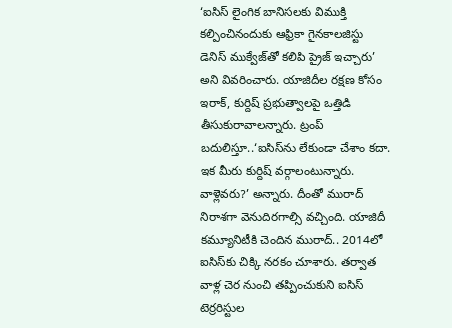‘ఐసిస్‌‌‌‌‌‌‌‌‌‌‌‌‌‌‌‌ లైంగిక బానిసలకు విముక్తి కల్పించినందుకు ఆఫ్రికా గైనకాలజిస్టు డెనిస్‌‌‌‌‌‌‌‌‌‌‌‌‌‌‌‌ ముక్వేజ్‌‌‌‌‌‌‌‌‌‌‌‌‌‌‌‌తో కలిపి ప్రైజ్‌‌‌‌‌‌‌‌‌‌‌‌‌‌‌‌ ఇచ్చారు’ అని వివరించారు. యాజిదీల రక్షణ కోసం ఇరాక్‌‌‌‌‌‌‌‌‌‌‌‌‌‌‌‌, కుర్దిష్‌‌‌‌‌‌‌‌‌‌‌‌‌‌‌‌ ప్రభుత్వాలపై ఒత్తిడి తీసుకురావాలన్నారు. ట్రంప్‌‌‌‌‌‌‌‌‌‌‌‌‌‌‌‌ బదులిస్తూ..‘ఐసిస్‌‌‌‌‌‌‌‌‌‌‌‌‌‌‌‌ను లేకుండా చేశాం కదా. ఇక మీరు కుర్దిష్‌‌‌‌‌‌‌‌‌‌‌‌‌‌‌‌ వర్గాలంటున్నారు. వాళ్లెవరు?’ అన్నారు. దీంతో మురాద్‌‌‌‌‌‌‌‌‌‌‌‌‌‌‌‌ నిరాశగా వెనుదిరగాల్సి వచ్చింది. యాజిదీ కమ్యూనిటీకి చెందిన మురాద్‌‌‌‌‌‌‌‌‌‌‌‌‌‌‌‌.. 2014లో ఐసిస్‌‌‌‌‌‌‌‌‌‌‌‌‌‌‌‌కు చిక్కి నరకం చూశారు. తర్వాత వాళ్ల చెర నుంచి తప్పించుకుని ఐసిస్‌‌‌‌‌‌‌‌‌‌‌‌‌‌‌‌ టెర్రరిస్టుల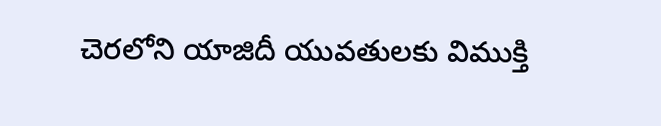చెరలోని యాజిదీ యువతులకు విముక్తి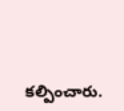కల్పించారు.